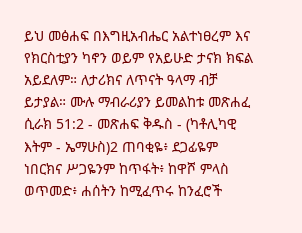ይህ መፅሐፍ በእግዚአብሔር አልተነፀረም እና የክርስቲያን ካኖን ወይም የአይሁድ ታናክ ክፍል አይደለም። ለታሪክና ለጥናት ዓላማ ብቻ ይታያል። ሙሉ ማብራሪያን ይመልከቱ መጽሐፈ ሲራክ 51:2 - መጽሐፍ ቅዱስ - (ካቶሊካዊ እትም - ኤማሁስ)2 ጠባቂዬ፥ ደጋፊዬም ነበርክና ሥጋዬንም ከጥፋት፥ ከዋሾ ምላስ ወጥመድ፥ ሐሰትን ከሚፈጥሩ ከንፈሮች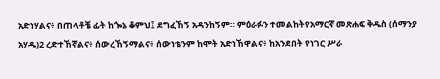አድነሃልና፥ በጠላቶቼ ፊት ከጐኔ ቆምህ፤ ደግፈኸኝ አዳንከኝም። ምዕራፉን ተመልከትየአማርኛ መጽሐፍ ቅዱስ (ሰማንያ አሃዱ)2 ረድተኸኛልና፥ ሰውረኸኝማልና፥ ሰውነቴንም ከሞት አድነኸዋልና፥ ከአንደበት የነገር ሥራ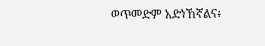ወጥመድም አድነኸኛልና፥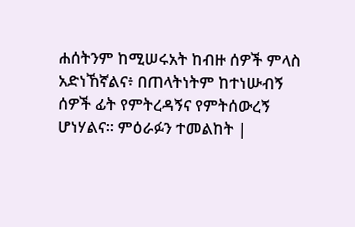ሐሰትንም ከሚሠሩአት ከብዙ ሰዎች ምላስ አድነኸኛልና፥ በጠላትነትም ከተነሡብኝ ሰዎች ፊት የምትረዳኝና የምትሰውረኝ ሆነሃልና። ምዕራፉን ተመልከት |